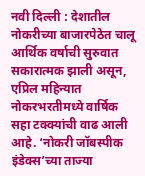नवी दिल्ली : देशातील नोकरीच्या बाजारपेठेत चालू आर्थिक वर्षाची सुरुवात सकारात्मक झाली असून, एप्रिल महिन्यात नोकरभरतीमध्ये वार्षिक सहा टक्क्यांची वाढ आली आहे. ‘नोकरी जॉबस्पीक इंडेक्स’च्या ताज्या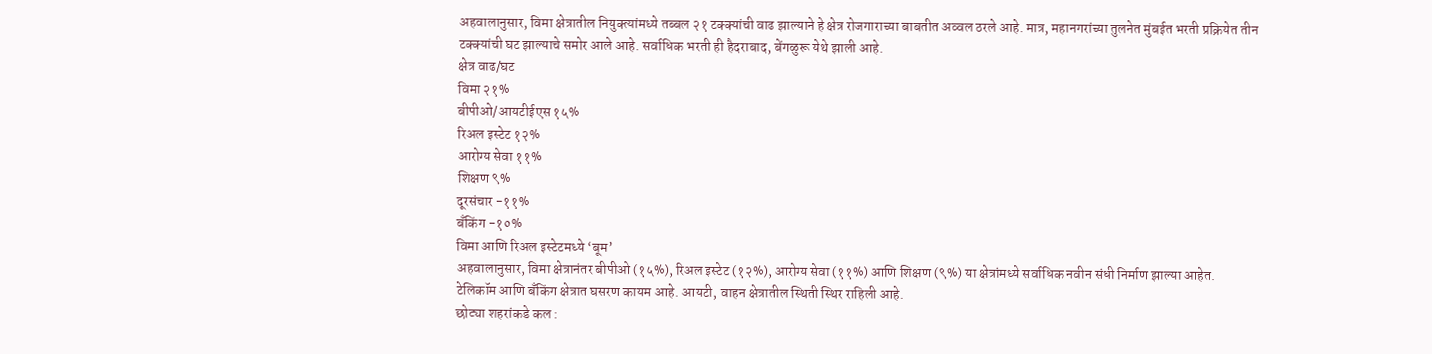अहवालानुसार, विमा क्षेत्रातील नियुक्त्यांमध्ये तब्बल २१ टक्क्यांची वाढ झाल्याने हे क्षेत्र रोजगाराच्या बाबतीत अव्वल ठरले आहे. मात्र, महानगरांच्या तुलनेत मुंबईत भरती प्रक्रियेत तीन टक्क्यांची घट झाल्याचे समोर आले आहे. सर्वाधिक भरती ही हैदराबाद, बेंगळुरू येथे झाली आहे.
क्षेत्र वाढ/घट
विमा २१%
बीपीओ/आयटीईएस १५%
रिअल इस्टेट १२%
आरोग्य सेवा ११%
शिक्षण ९%
दूरसंचार -११%
बँकिंग -१०%
विमा आणि रिअल इस्टेटमध्ये ‘बूम’
अहवालानुसार, विमा क्षेत्रानंतर बीपीओ (१५%), रिअल इस्टेट (१२%), आरोग्य सेवा (११%) आणि शिक्षण (९%) या क्षेत्रांमध्ये सर्वाधिक नवीन संधी निर्माण झाल्या आहेत.
टेलिकॉम आणि बँकिंग क्षेत्रात घसरण कायम आहे. आयटी, वाहन क्षेत्रातील स्थिती स्थिर राहिली आहे.
छोट्या शहरांकडे कल :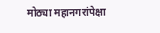मोठ्या महानगरांपेक्षा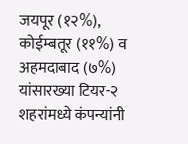जयपूर (१२%), कोईम्बतूर (११%) व अहमदाबाद (७%) यांसारख्या टियर-२ शहरांमध्ये कंपन्यांनी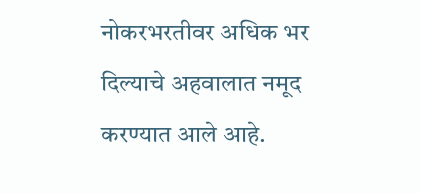नोकरभरतीवर अधिक भर दिल्याचे अहवालात नमूद करण्यात आले आहे.